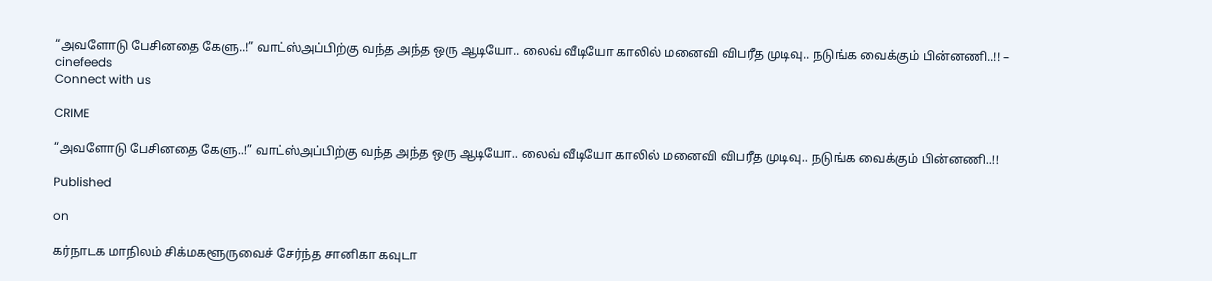“அவளோடு பேசினதை கேளு..!” வாட்ஸ்அப்பிற்கு வந்த அந்த ஒரு ஆடியோ.. லைவ் வீடியோ காலில் மனைவி விபரீத முடிவு.. நடுங்க வைக்கும் பின்னணி..!! – cinefeeds
Connect with us

CRIME

“அவளோடு பேசினதை கேளு..!” வாட்ஸ்அப்பிற்கு வந்த அந்த ஒரு ஆடியோ.. லைவ் வீடியோ காலில் மனைவி விபரீத முடிவு.. நடுங்க வைக்கும் பின்னணி..!!

Published

on

கர்நாடக மாநிலம் சிக்மகளூருவைச் சேர்ந்த சானிகா கவுடா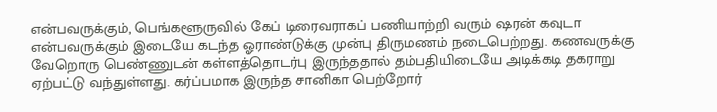என்பவருக்கும், பெங்களூருவில் கேப் டிரைவராகப் பணியாற்றி வரும் ஷரன் கவுடா என்பவருக்கும் இடையே கடந்த ஓராண்டுக்கு முன்பு திருமணம் நடைபெற்றது. கணவருக்கு வேறொரு பெண்ணுடன் கள்ளத்தொடர்பு இருந்ததால் தம்பதியிடையே அடிக்கடி தகராறு ஏற்பட்டு வந்துள்ளது. கர்ப்பமாக இருந்த சானிகா பெற்றோர்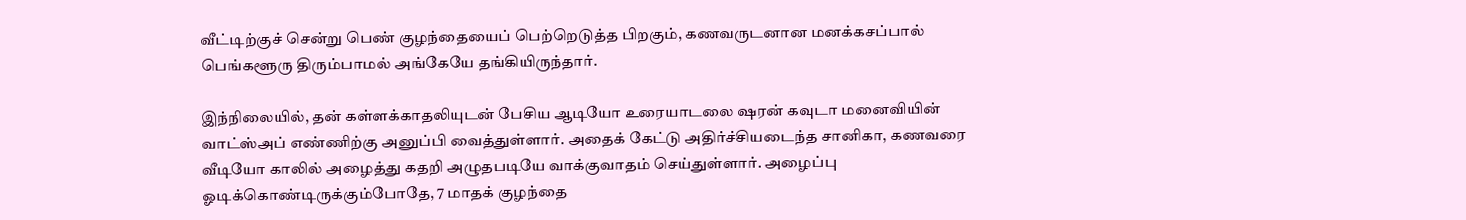வீட்டிற்குச் சென்று பெண் குழந்தையைப் பெற்றெடுத்த பிறகும், கணவருடனான மனக்கசப்பால் பெங்களூரு திரும்பாமல் அங்கேயே தங்கியிருந்தார்.

இந்நிலையில், தன் கள்ளக்காதலியுடன் பேசிய ஆடியோ உரையாடலை ஷரன் கவுடா மனைவியின் வாட்ஸ்அப் எண்ணிற்கு அனுப்பி வைத்துள்ளார். அதைக் கேட்டு அதிர்ச்சியடைந்த சானிகா, கணவரை வீடியோ காலில் அழைத்து கதறி அழுதபடியே வாக்குவாதம் செய்துள்ளார். அழைப்பு ஓடிக்கொண்டிருக்கும்போதே, 7 மாதக் குழந்தை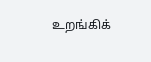உறங்கிக்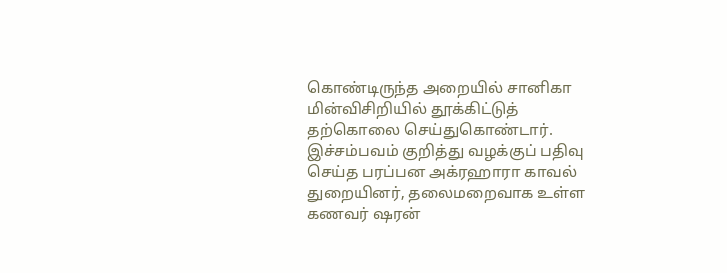கொண்டிருந்த அறையில் சானிகா மின்விசிறியில் தூக்கிட்டுத் தற்கொலை செய்துகொண்டார். இச்சம்பவம் குறித்து வழக்குப் பதிவு செய்த பரப்பன அக்ரஹாரா காவல் துறையினர், தலைமறைவாக உள்ள கணவர் ஷரன்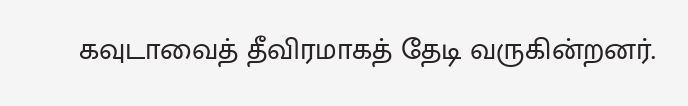கவுடாவைத் தீவிரமாகத் தேடி வருகின்றனர்.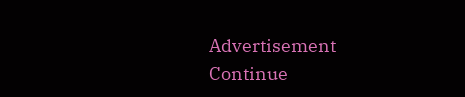Advertisement
Continue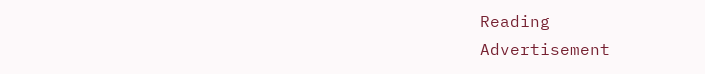Reading
Advertisement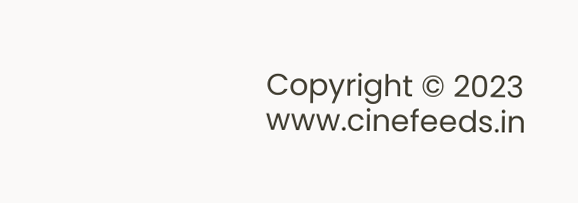Copyright © 2023 www.cinefeeds.in